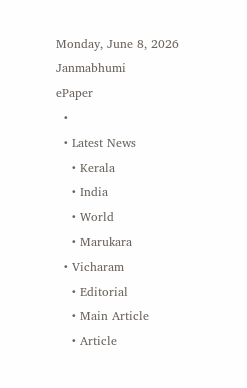Monday, June 8, 2026
Janmabhumi
ePaper
  •
  • Latest News
    • Kerala
    • India
    • World
    • Marukara
  • Vicharam
    • Editorial
    • Main Article
    • Article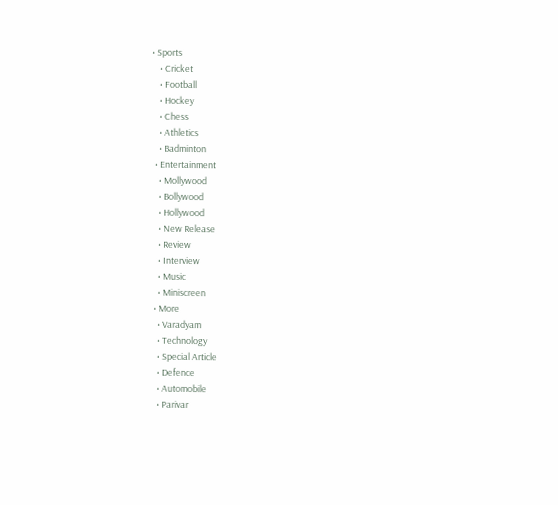• Sports
    • Cricket
    • Football
    • Hockey
    • Chess
    • Athletics
    • Badminton
  • Entertainment
    • Mollywood
    • Bollywood
    • Hollywood
    • New Release
    • Review
    • Interview
    • Music
    • Miniscreen
  • More
    • Varadyam
    • Technology
    • Special Article
    • Defence
    • Automobile
    • Parivar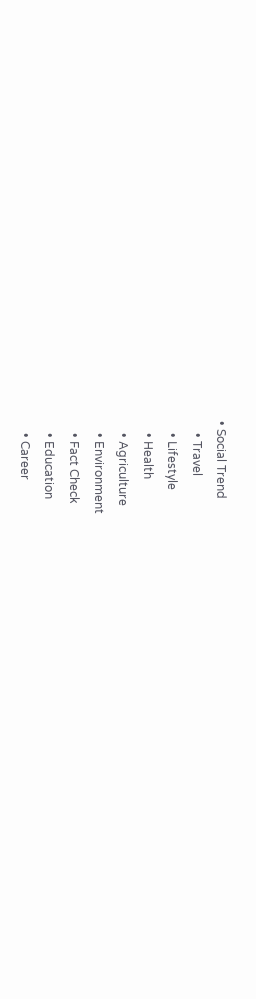• Social Trend
    • Travel
    • Lifestyle
    • Health
    • Agriculture
    • Environment
    • Fact Check
    • Education
    • Career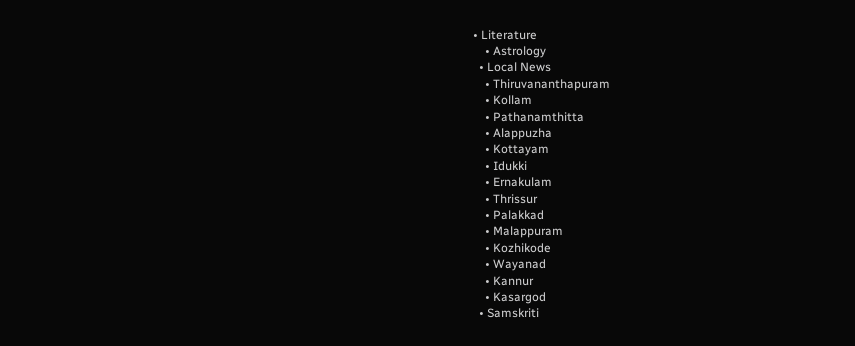• Literature
    • Astrology
  • Local News
    • Thiruvananthapuram
    • Kollam
    • Pathanamthitta
    • Alappuzha
    • Kottayam
    • Idukki
    • Ernakulam
    • Thrissur
    • Palakkad
    • Malappuram
    • Kozhikode
    • Wayanad
    • Kannur
    • Kasargod
  • Samskriti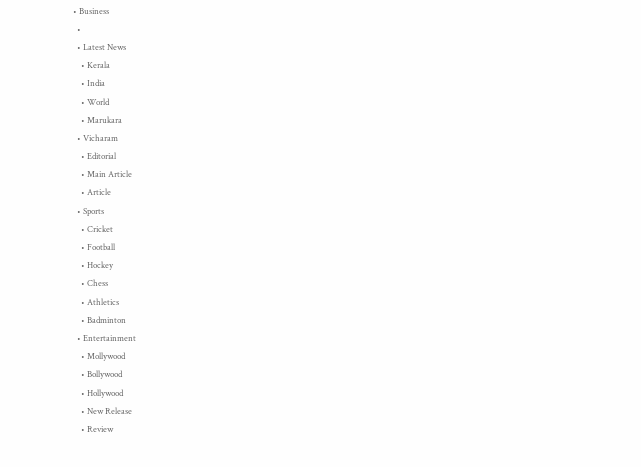• Business
  •
  • Latest News
    • Kerala
    • India
    • World
    • Marukara
  • Vicharam
    • Editorial
    • Main Article
    • Article
  • Sports
    • Cricket
    • Football
    • Hockey
    • Chess
    • Athletics
    • Badminton
  • Entertainment
    • Mollywood
    • Bollywood
    • Hollywood
    • New Release
    • Review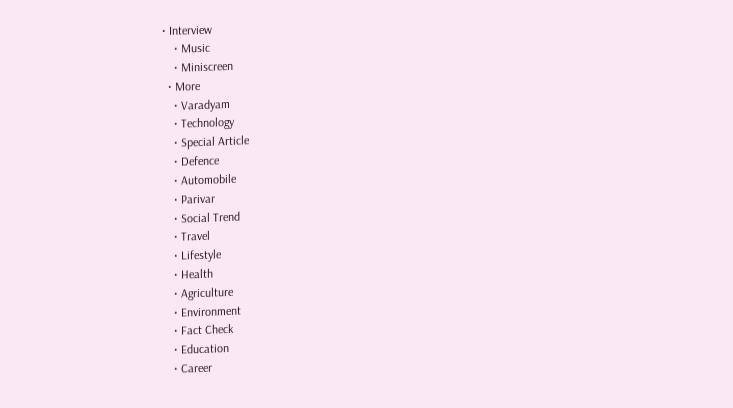• Interview
    • Music
    • Miniscreen
  • More
    • Varadyam
    • Technology
    • Special Article
    • Defence
    • Automobile
    • Parivar
    • Social Trend
    • Travel
    • Lifestyle
    • Health
    • Agriculture
    • Environment
    • Fact Check
    • Education
    • Career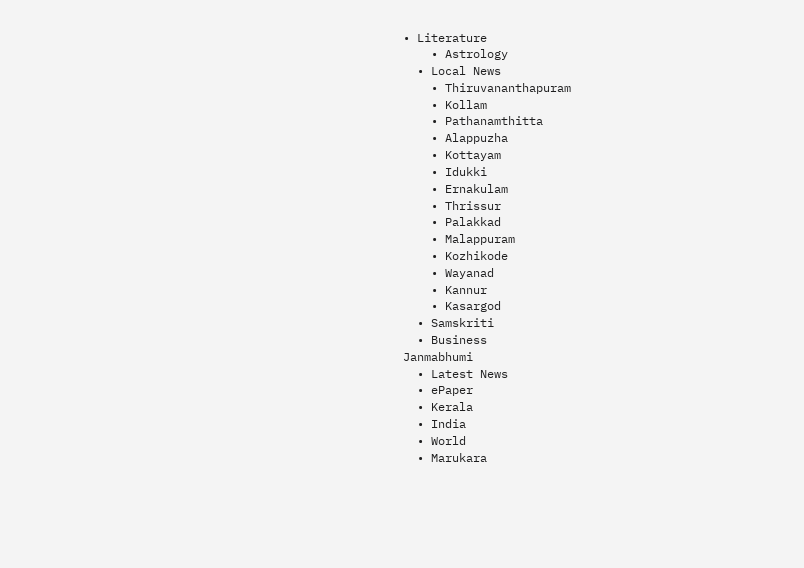• Literature
    • Astrology
  • Local News
    • Thiruvananthapuram
    • Kollam
    • Pathanamthitta
    • Alappuzha
    • Kottayam
    • Idukki
    • Ernakulam
    • Thrissur
    • Palakkad
    • Malappuram
    • Kozhikode
    • Wayanad
    • Kannur
    • Kasargod
  • Samskriti
  • Business
Janmabhumi
  • Latest News
  • ePaper
  • Kerala
  • India
  • World
  • Marukara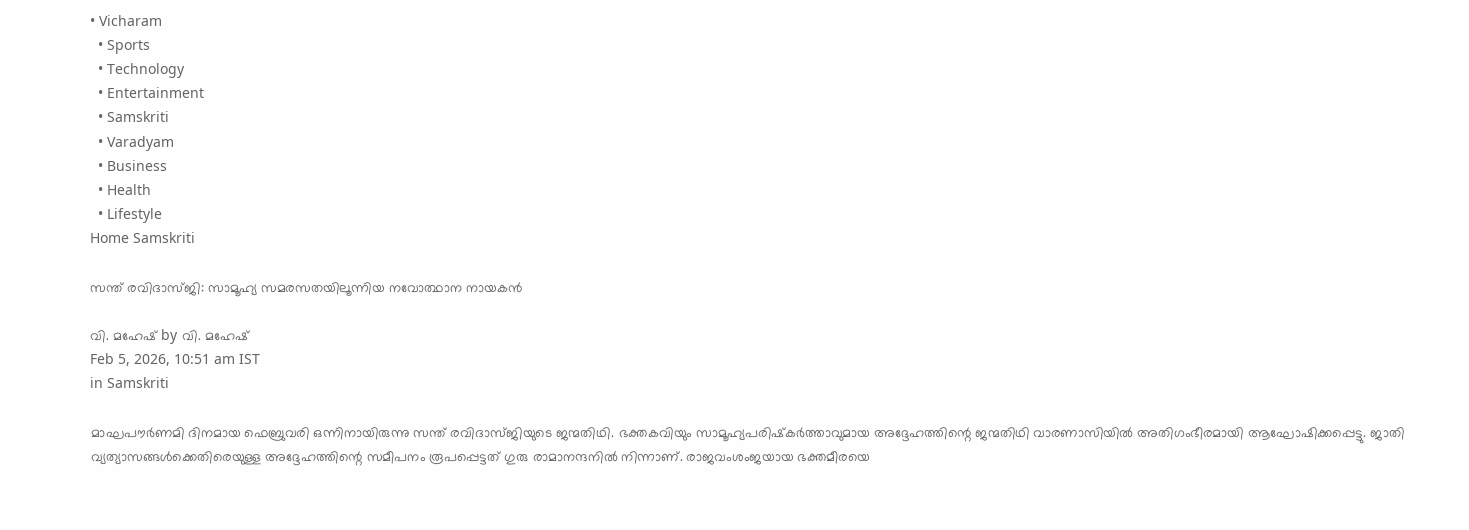• Vicharam
  • Sports
  • Technology
  • Entertainment
  • Samskriti
  • Varadyam
  • Business
  • Health
  • Lifestyle
Home Samskriti

സന്ത് രവിദാസ്ജി: സാമൂഹ്യ സമരസതയിലൂന്നിയ നവോത്ഥാന നായകന്‍

വി. മഹേഷ് by വി. മഹേഷ്
Feb 5, 2026, 10:51 am IST
in Samskriti

മാഘപൗര്‍ണമി ദിനമായ ഫെബ്രുവരി ഒന്നിനായിരുന്നു സന്ത് രവിദാസ്ജിയുടെ ജന്മതിഥി. ഭക്തകവിയും സാമൂഹ്യപരിഷ്‌കര്‍ത്താവുമായ അദ്ദേഹത്തിന്റെ ജന്മതിഥി വാരണാസിയില്‍ അതിഗംഭീരമായി ആഘോഷിക്കപ്പെട്ടു. ജാതി വ്യത്യാസങ്ങള്‍ക്കെതിരെയുള്ള അദ്ദേഹത്തിന്റെ സമീപനം രൂപപ്പെട്ടത് ഗുരു രാമാനന്ദനില്‍ നിന്നാണ്. രാജവംശംജയായ ഭക്തമീരയെ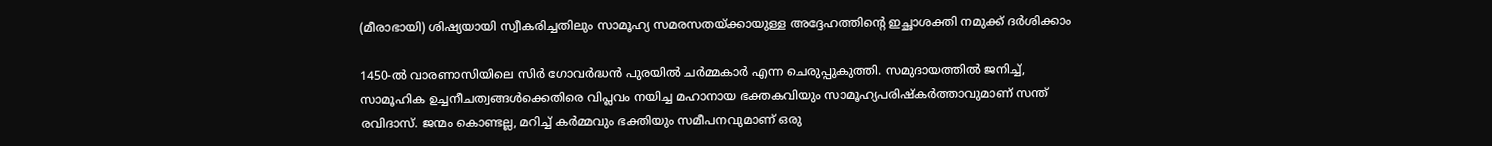(മീരാഭായി) ശിഷ്യയായി സ്വീകരിച്ചതിലും സാമൂഹ്യ സമരസതയ്‌ക്കായുള്ള അദ്ദേഹത്തിന്റെ ഇച്ഛാശക്തി നമുക്ക് ദര്‍ശിക്കാം

1450-ല്‍ വാരണാസിയിലെ സിര്‍ ഗോവര്‍ദ്ധന്‍ പുരയില്‍ ചര്‍മ്മകാര്‍ എന്ന ചെരുപ്പുകുത്തി. സമുദായത്തില്‍ ജനിച്ച്, സാമൂഹിക ഉച്ചനീചത്വങ്ങള്‍ക്കെതിരെ വിപ്ലവം നയിച്ച മഹാനായ ഭക്തകവിയും സാമൂഹ്യപരിഷ്‌കര്‍ത്താവുമാണ് സന്ത് രവിദാസ്. ജന്മം കൊണ്ടല്ല, മറിച്ച് കര്‍മ്മവും ഭക്തിയും സമീപനവുമാണ് ഒരു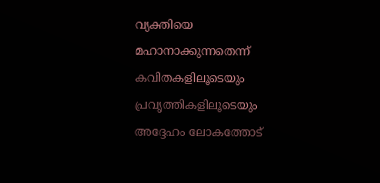വ്യക്തിയെ മഹാനാക്കുന്നതെന്ന് കവിതകളിലൂടെയും പ്രവൃത്തികളിലൂടെയും അദ്ദേഹം ലോകത്തോട്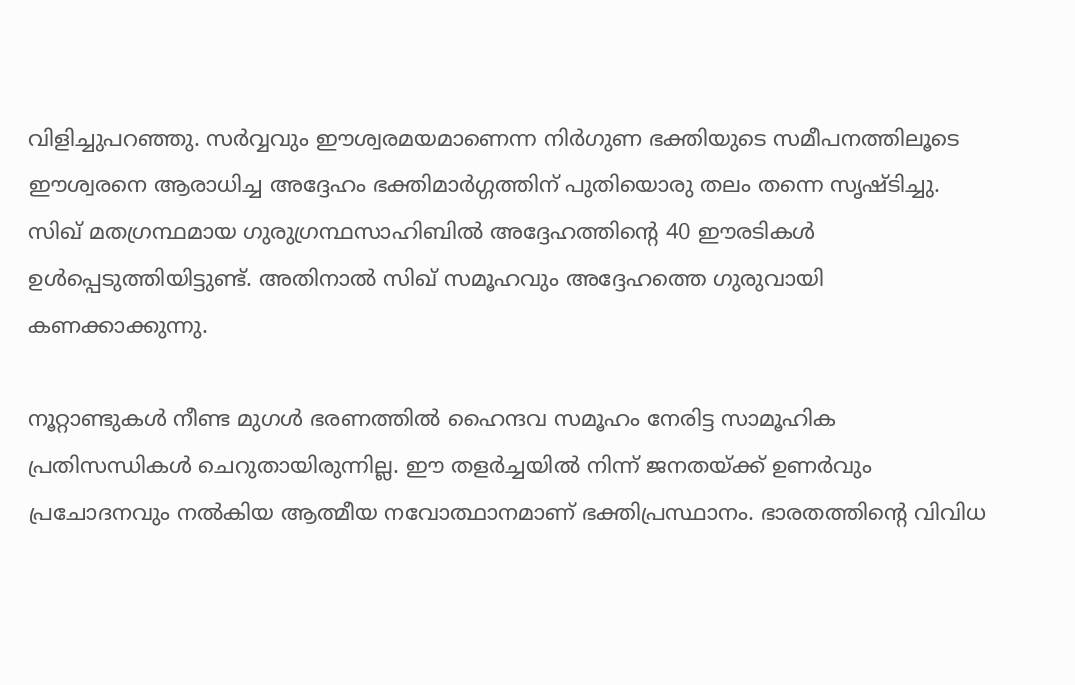വിളിച്ചുപറഞ്ഞു. സര്‍വ്വവും ഈശ്വരമയമാണെന്ന നിര്‍ഗുണ ഭക്തിയുടെ സമീപനത്തിലൂടെ ഈശ്വരനെ ആരാധിച്ച അദ്ദേഹം ഭക്തിമാര്‍ഗ്ഗത്തിന് പുതിയൊരു തലം തന്നെ സൃഷ്ടിച്ചു. സിഖ് മതഗ്രന്ഥമായ ഗുരുഗ്രന്ഥസാഹിബില്‍ അദ്ദേഹത്തിന്റെ 40 ഈരടികള്‍ ഉള്‍പ്പെടുത്തിയിട്ടുണ്ട്. അതിനാല്‍ സിഖ് സമൂഹവും അദ്ദേഹത്തെ ഗുരുവായി കണക്കാക്കുന്നു.

നൂറ്റാണ്ടുകള്‍ നീണ്ട മുഗള്‍ ഭരണത്തില്‍ ഹൈന്ദവ സമൂഹം നേരിട്ട സാമൂഹിക പ്രതിസന്ധികള്‍ ചെറുതായിരുന്നില്ല. ഈ തളര്‍ച്ചയില്‍ നിന്ന് ജനതയ്‌ക്ക് ഉണര്‍വും പ്രചോദനവും നല്‍കിയ ആത്മീയ നവോത്ഥാനമാണ് ഭക്തിപ്രസ്ഥാനം. ഭാരതത്തിന്റെ വിവിധ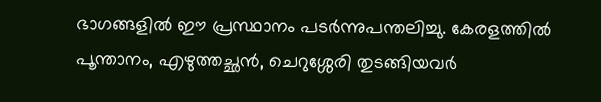ഭാഗങ്ങളില്‍ ഈ പ്രസ്ഥാനം പടര്‍ന്നുപന്തലിച്ചു. കേരളത്തില്‍ പൂന്താനം, എഴുത്തച്ഛന്‍, ചെറുശ്ശേരി തുടങ്ങിയവര്‍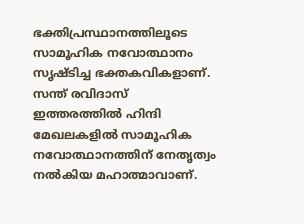ഭക്തിപ്രസ്ഥാനത്തിലൂടെ സാമൂഹിക നവോത്ഥാനം സൃഷ്ടിച്ച ഭക്തകവികളാണ്. സന്ത് രവിദാസ് ഇത്തരത്തില്‍ ഹിന്ദി മേഖലകളില്‍ സാമൂഹിക നവോത്ഥാനത്തിന് നേതൃത്വം നല്‍കിയ മഹാത്മാവാണ്.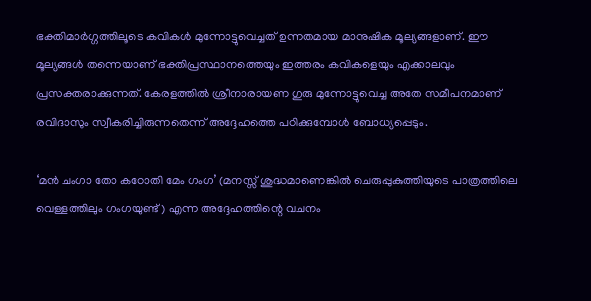ഭക്തിമാര്‍ഗ്ഗത്തിലൂടെ കവികള്‍ മുന്നോട്ടുവെച്ചത് ഉന്നതമായ മാനുഷിക മൂല്യങ്ങളാണ്. ഈ മൂല്യങ്ങള്‍ തന്നെയാണ് ഭക്തിപ്രസ്ഥാനത്തെയും ഇത്തരം കവികളെയും എക്കാലവും പ്രസക്തരാക്കുന്നത്. കേരളത്തില്‍ ശ്രീനാരായണ ഗുരു മുന്നോട്ടുവെച്ച അതേ സമീപനമാണ് രവിദാസും സ്വീകരിച്ചിരുന്നതെന്ന് അദ്ദേഹത്തെ പഠിക്കുമ്പോള്‍ ബോധ്യപ്പെടും.

‘മന്‍ ചംഗാ തോ കഠോതി മേം ഗംഗ’ (മനസ്സ് ശുദ്ധമാണെങ്കില്‍ ചെരുപ്പുകുത്തിയുടെ പാത്രത്തിലെ വെള്ളത്തിലും ഗംഗയുണ്ട്) എന്ന അദ്ദേഹത്തിന്റെ വചനം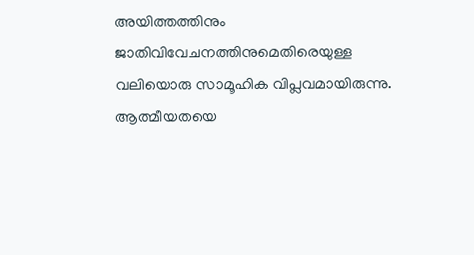അയിത്തത്തിനും ജാതിവിവേചനത്തിനുമെതിരെയുള്ള വലിയൊരു സാമൂഹിക വിപ്ലവമായിരുന്നു. ആത്മീയതയെ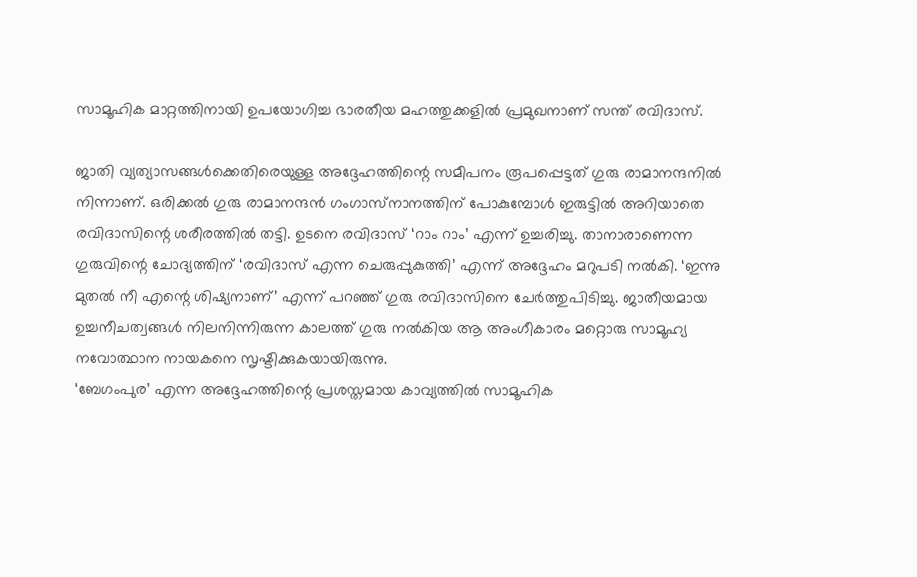സാമൂഹിക മാറ്റത്തിനായി ഉപയോഗിച്ച ഭാരതീയ മഹത്തുക്കളില്‍ പ്രമുഖനാണ് സന്ത് രവിദാസ്.

ജാതി വ്യത്യാസങ്ങള്‍ക്കെതിരെയുള്ള അദ്ദേഹത്തിന്റെ സമീപനം രൂപപ്പെട്ടത് ഗുരു രാമാനന്ദനില്‍ നിന്നാണ്. ഒരിക്കല്‍ ഗുരു രാമാനന്ദന്‍ ഗംഗാസ്‌നാനത്തിന് പോകുമ്പോള്‍ ഇരുട്ടില്‍ അറിയാതെ രവിദാസിന്റെ ശരീരത്തില്‍ തട്ടി. ഉടനെ രവിദാസ് ‘റാം റാം’ എന്ന് ഉച്ചരിച്ചു. താനാരാണെന്ന ഗുരുവിന്റെ ചോദ്യത്തിന് ‘രവിദാസ് എന്ന ചെരുപ്പുകുത്തി’ എന്ന് അദ്ദേഹം മറുപടി നല്‍കി. ‘ഇന്നു മുതല്‍ നീ എന്റെ ശിഷ്യനാണ്’ എന്ന് പറഞ്ഞ് ഗുരു രവിദാസിനെ ചേര്‍ത്തുപിടിച്ചു. ജാതീയമായ ഉച്ചനീചത്വങ്ങള്‍ നിലനിന്നിരുന്ന കാലത്ത് ഗുരു നല്‍കിയ ആ അംഗീകാരം മറ്റൊരു സാമൂഹ്യ നവോത്ഥാന നായകനെ സൃഷ്ടിക്കുകയായിരുന്നു.
‘ബേഗംപുര’ എന്ന അദ്ദേഹത്തിന്റെ പ്രശസ്തമായ കാവ്യത്തില്‍ സാമൂഹിക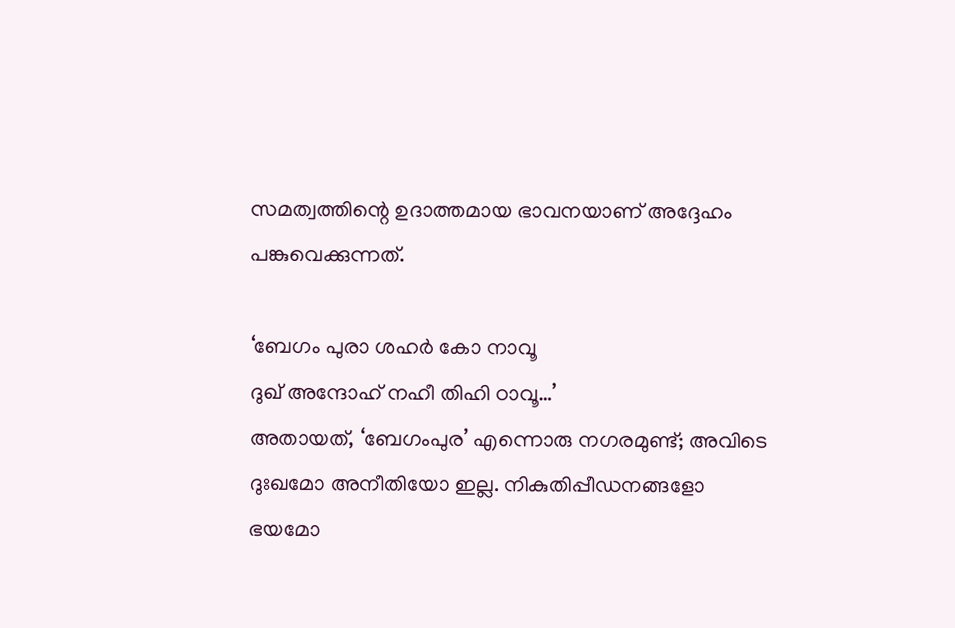സമത്വത്തിന്റെ ഉദാത്തമായ ഭാവനയാണ് അദ്ദേഹം പങ്കുവെക്കുന്നത്.

‘ബേഗം പുരാ ശഹര്‍ കോ നാവൂ
ദുഖ് അന്ദോഹ് നഹീ തിഹി ഠാവൂ…’
അതായത്, ‘ബേഗംപുര’ എന്നൊരു നഗരമുണ്ട്; അവിടെ ദുഃഖമോ അനീതിയോ ഇല്ല. നികുതിപ്പീഡനങ്ങളോ ഭയമോ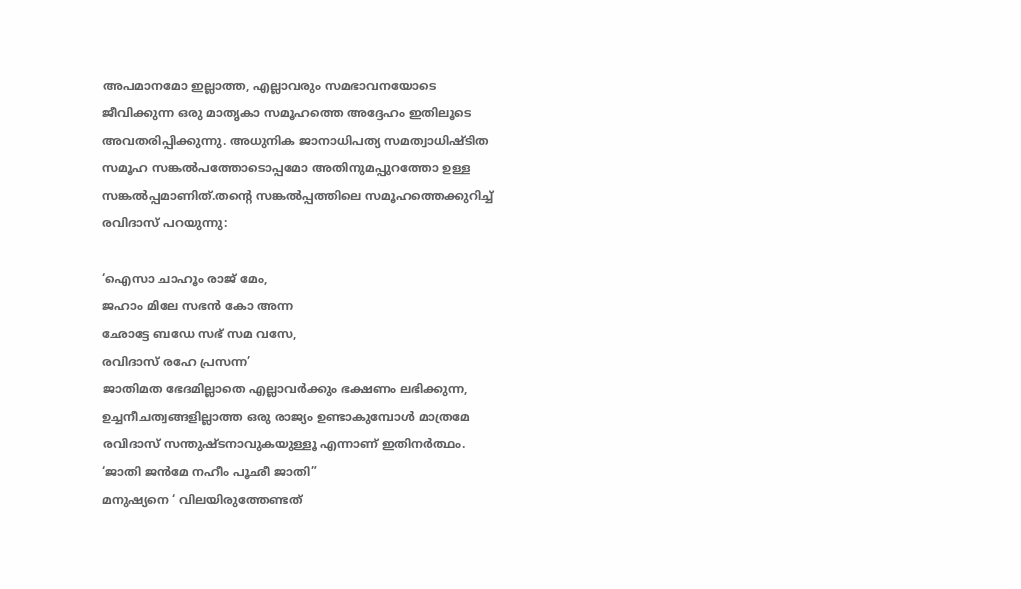അപമാനമോ ഇല്ലാത്ത, എല്ലാവരും സമഭാവനയോടെ ജീവിക്കുന്ന ഒരു മാതൃകാ സമൂഹത്തെ അദ്ദേഹം ഇതിലൂടെ അവതരിപ്പിക്കുന്നു. അധുനിക ജാനാധിപത്യ സമത്വാധിഷ്ടിത സമൂഹ സങ്കല്‍പത്തോടൊപ്പമോ അതിനുമപ്പുറത്തോ ഉള്ള സങ്കല്‍പ്പമാണിത്.തന്റെ സങ്കല്‍പ്പത്തിലെ സമൂഹത്തെക്കുറിച്ച് രവിദാസ് പറയുന്നു:

‘ഐസാ ചാഹൂം രാജ് മേം,
ജഹാം മിലേ സഭന്‍ കോ അന്ന
ഛോട്ടേ ബഡേ സഭ് സമ വസേ,
രവിദാസ് രഹേ പ്രസന്ന’
ജാതിമത ഭേദമില്ലാതെ എല്ലാവര്‍ക്കും ഭക്ഷണം ലഭിക്കുന്ന, ഉച്ചനീചത്വങ്ങളില്ലാത്ത ഒരു രാജ്യം ഉണ്ടാകുമ്പോള്‍ മാത്രമേ രവിദാസ് സന്തുഷ്ടനാവുകയുള്ളൂ എന്നാണ് ഇതിനര്‍ത്ഥം.
‘ജാതി ജന്‍മേ നഹീം പൂഛീ ജാതി”
മനുഷ്യനെ ‘ വിലയിരുത്തേണ്ടത്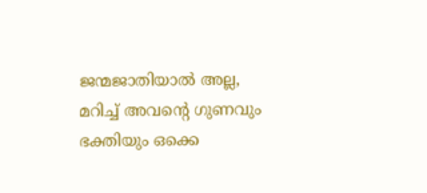ജന്മജാതിയാല്‍ അല്ല, മറിച്ച് അവന്റെ ഗുണവും ഭക്തിയും ഒക്കെ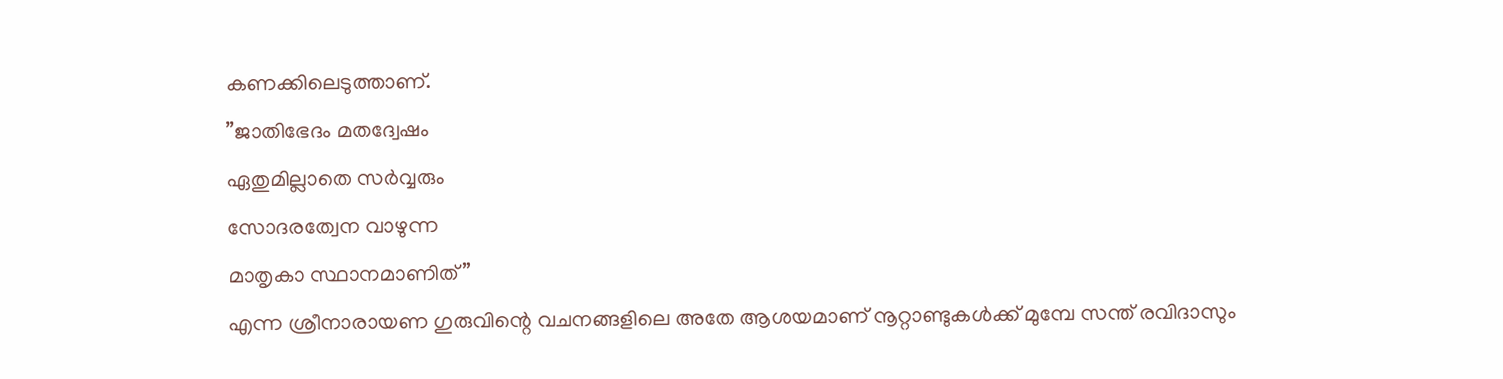കണക്കിലെടുത്താണ്.
”ജാതിഭേദം മതദ്വേഷം
ഏതുമില്ലാതെ സര്‍വ്വരും
സോദരത്വേന വാഴുന്ന
മാതൃകാ സ്ഥാനമാണിത്”
എന്ന ശ്രീനാരായണ ഗുരുവിന്റെ വചനങ്ങളിലെ അതേ ആശയമാണ് നൂറ്റാണ്ടുകള്‍ക്ക് മുമ്പേ സന്ത് രവിദാസും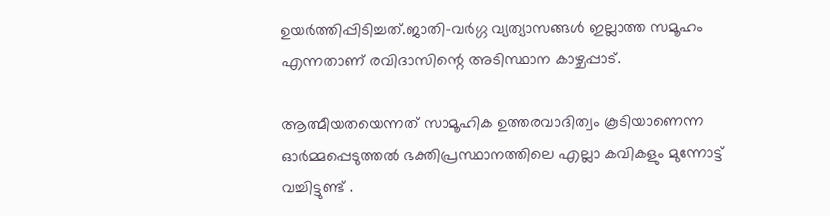ഉയര്‍ത്തിപ്പിടിച്ചത്.ജാതി-വര്‍ഗ്ഗ വ്യത്യാസങ്ങള്‍ ഇല്ലാത്ത സമൂഹം എന്നതാണ് രവിദാസിന്റെ അടിസ്ഥാന കാഴ്ചപ്പാട്.

ആത്മീയതയെന്നത് സാമൂഹിക ഉത്തരവാദിത്വം കൂടിയാണെന്ന ഓര്‍മ്മപ്പെടുത്തല്‍ ഭക്തിപ്രസ്ഥാനത്തിലെ എല്ലാ കവികളും മുന്നോട്ട് വച്ചിട്ടുണ്ട് .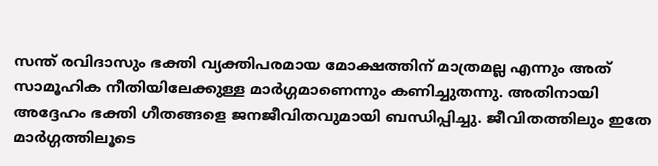സന്ത് രവിദാസും ഭക്തി വ്യക്തിപരമായ മോക്ഷത്തിന് മാത്രമല്ല എന്നും അത് സാമൂഹിക നീതിയിലേക്കുള്ള മാര്‍ഗ്ഗമാണെന്നും കണിച്ചുതന്നു. അതിനായി അദ്ദേഹം ഭക്തി ഗീതങ്ങളെ ജനജീവിതവുമായി ബന്ധിപ്പിച്ചു. ജീവിതത്തിലും ഇതേ മാര്‍ഗ്ഗത്തിലൂടെ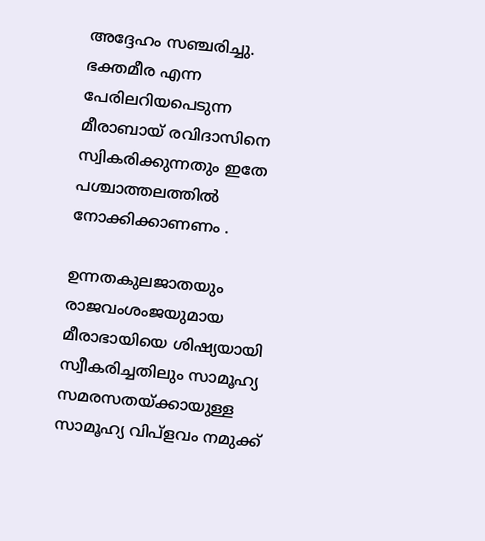അദ്ദേഹം സഞ്ചരിച്ചു. ഭക്തമീര എന്ന പേരിലറിയപെടുന്ന മീരാബായ് രവിദാസിനെ സ്വികരിക്കുന്നതും ഇതേ പശ്ചാത്തലത്തില്‍ നോക്കിക്കാണണം .

ഉന്നതകുലജാതയും രാജവംശംജയുമായ മീരാഭായിയെ ശിഷ്യയായി സ്വീകരിച്ചതിലും സാമൂഹ്യ സമരസതയ്‌ക്കായുള്ള സാമൂഹ്യ വിപ്‌ളവം നമുക്ക്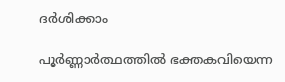ദര്‍ശിക്കാം

പൂര്‍ണ്ണാര്‍ത്ഥത്തില്‍ ഭക്തകവിയെന്ന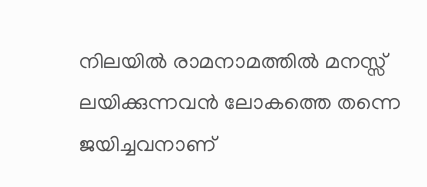നിലയില്‍ രാമനാമത്തില്‍ മനസ്സ് ലയിക്കുന്നവന്‍ ലോകത്തെ തന്നെ ജയിച്ചവനാണ്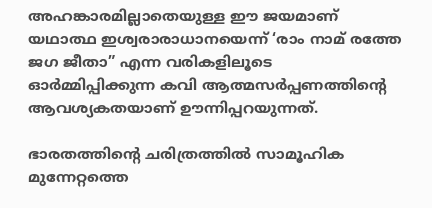അഹങ്കാരമില്ലാതെയുള്ള ഈ ജയമാണ് യഥാത്ഥ ഇശ്വരാരാധാനയെന്ന് ‘രാം നാമ് രത്തേ ജഗ ജീതാ” എന്ന വരികളിലൂടെ ഓര്‍മ്മിപ്പിക്കുന്ന കവി ആത്മസര്‍പ്പണത്തിന്റെ ആവശ്യകതയാണ് ഊന്നിപ്പറയുന്നത്.

ഭാരതത്തിന്റെ ചരിത്രത്തില്‍ സാമൂഹിക മുന്നേറ്റത്തെ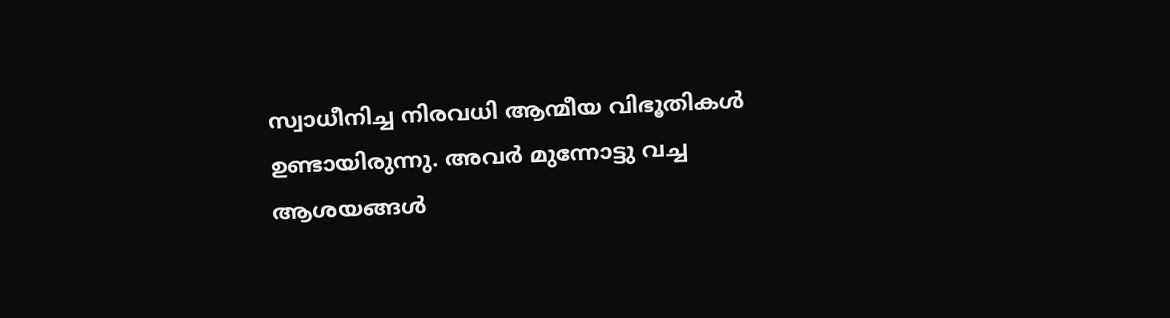സ്വാധീനിച്ച നിരവധി ആന്മീയ വിഭൂതികള്‍ ഉണ്ടായിരുന്നു. അവര്‍ മുന്നോട്ടു വച്ച ആശയങ്ങള്‍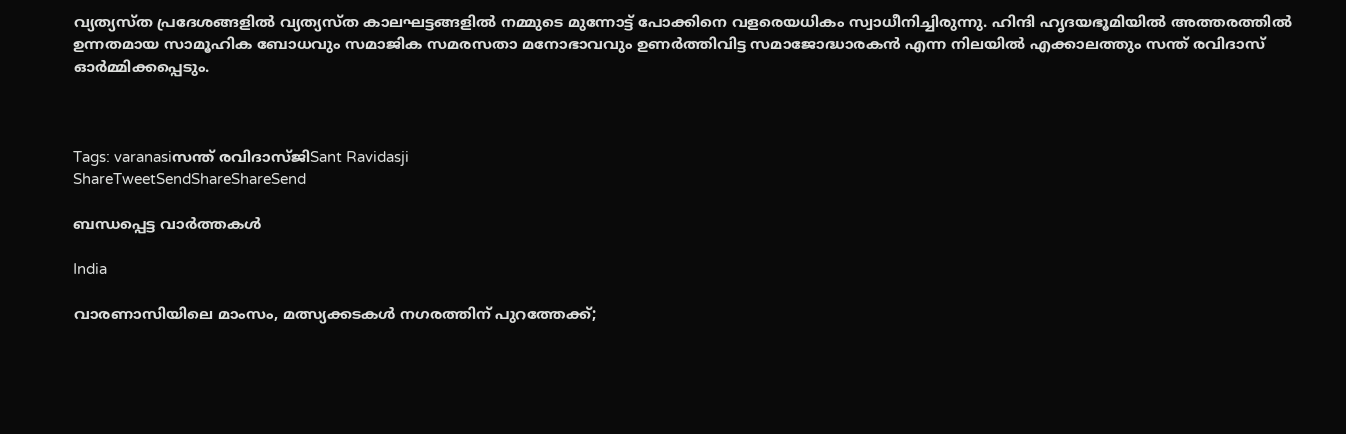വ്യത്യസ്ത പ്രദേശങ്ങളില്‍ വ്യത്യസ്ത കാലഘട്ടങ്ങളില്‍ നമ്മുടെ മുന്നോട്ട് പോക്കിനെ വളരെയധികം സ്വാധീനിച്ചിരുന്നു. ഹിന്ദി ഹൃദയഭൂമിയില്‍ അത്തരത്തില്‍ ഉന്നതമായ സാമൂഹിക ബോധവും സമാജിക സമരസതാ മനോഭാവവും ഉണര്‍ത്തിവിട്ട സമാജോദ്ധാരകന്‍ എന്ന നിലയില്‍ എക്കാലത്തും സന്ത് രവിദാസ് ഓര്‍മ്മിക്കപ്പെടും.



Tags: varanasiസന്ത് രവിദാസ്ജിSant Ravidasji
ShareTweetSendShareShareSend

ബന്ധപ്പെട്ട വാര്‍ത്തകള്‍

India

വാരണാസിയിലെ മാംസം, മത്സ്യക്കടകൾ നഗരത്തിന് പുറത്തേക്ക്;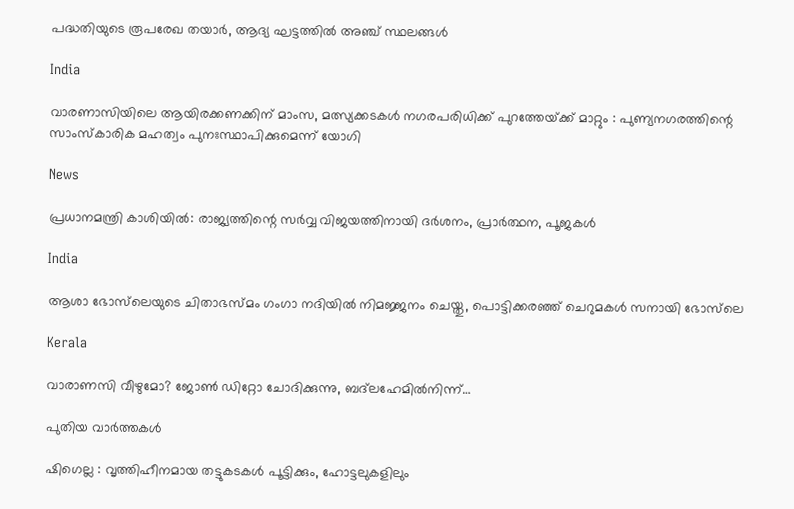പദ്ധതിയുടെ രൂപരേഖ തയാർ, ആദ്യ ഘട്ടത്തിൽ അഞ്ച് സ്ഥലങ്ങൾ

India

വാരണാസിയിലെ ആയിരക്കണക്കിന് മാംസ, മത്സ്യക്കടകൾ നഗരപരിധിക്ക് പുറത്തേയ്‌ക്ക് മാറ്റും : പുണ്യനഗരത്തിന്റെ സാംസ്കാരിക മഹത്വം പുനഃസ്ഥാപിക്കുമെന്ന് യോഗി

News

പ്രധാനമന്ത്രി കാശിയിൽ: രാജ്യത്തിന്റെ സർവ്വ വിജയത്തിനായി ദർശനം, പ്രാർത്ഥന, പൂജകൾ

India

ആശാ ഭോസ്‌ലെയുടെ ചിതാഭസ്മം ഗംഗാ നദിയിൽ നിമജ്ജനം ചെയ്തു, പൊട്ടിക്കരഞ്ഞ് ചെറുമകൾ സനായി ഭോസ്‌ലെ

Kerala

വാരാണസി വീഴുമോ? ജോൺ ഡിറ്റോ ചോദിക്കുന്നു, ബദ്‌ലഹേമിൽനിന്ന്…

പുതിയ വാര്‍ത്തകള്‍

ഷിഗെല്ല : വൃത്തിഹീനമായ തട്ടുകടകള്‍ പൂട്ടിക്കും, ഹോട്ടലുകളിലും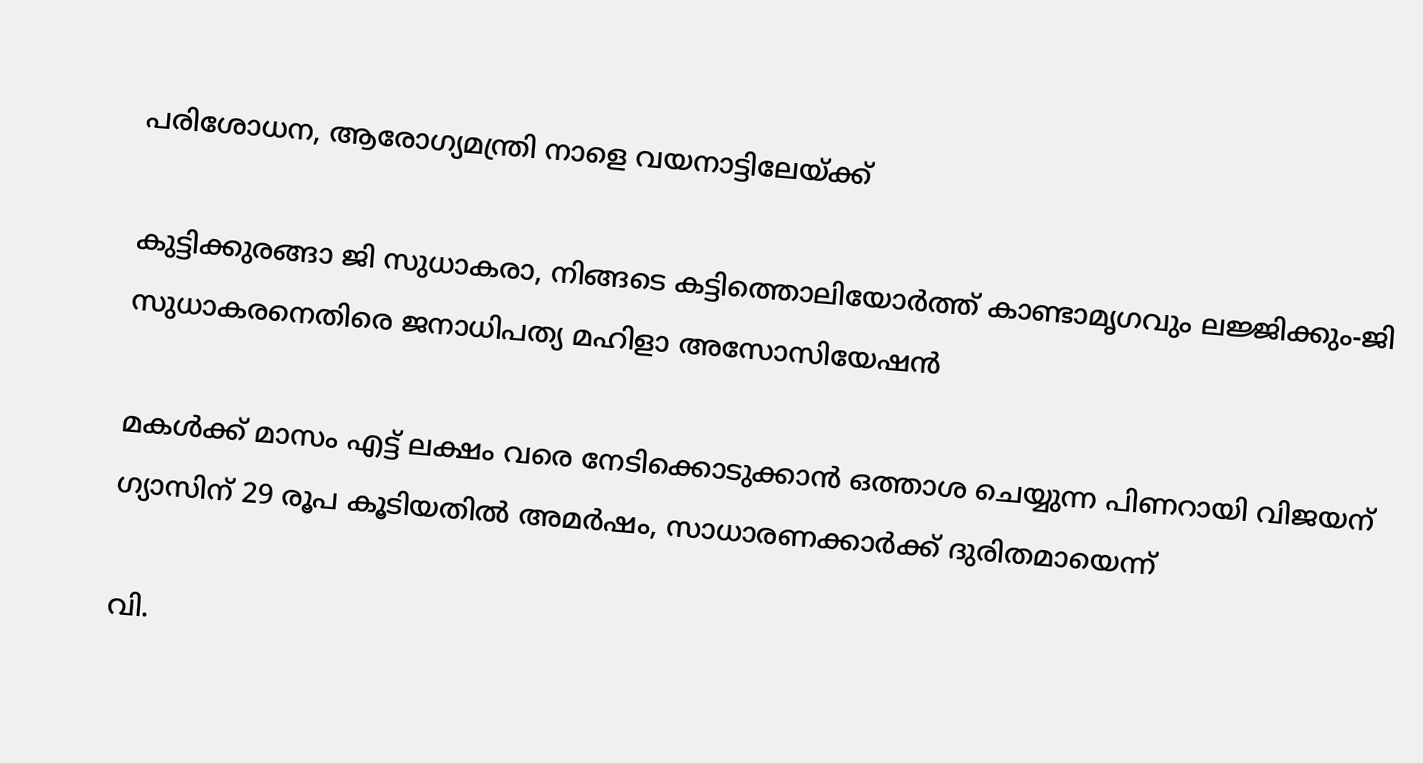പരിശോധന, ആരോഗ്യമന്ത്രി നാളെ വയനാട്ടിലേയ്‌ക്ക്

കുട്ടിക്കുരങ്ങാ ജി സുധാകരാ, നിങ്ങടെ കട്ടിത്തൊലിയോര്‍ത്ത് കാണ്ടാമൃഗവും ലജ്ജിക്കും-ജി സുധാകരനെതിരെ ജനാധിപത്യ മഹിളാ അസോസിയേഷന്‍

മകള്‍ക്ക് മാസം എട്ട് ലക്ഷം വരെ നേടിക്കൊടുക്കാന്‍ ഒത്താശ ചെയ്യുന്ന പിണറായി വിജയന് ഗ്യാസിന് 29 രൂപ കൂടിയതില്‍ അമര്‍ഷം, സാധാരണക്കാര്‍ക്ക് ദുരിതമായെന്ന്

വി.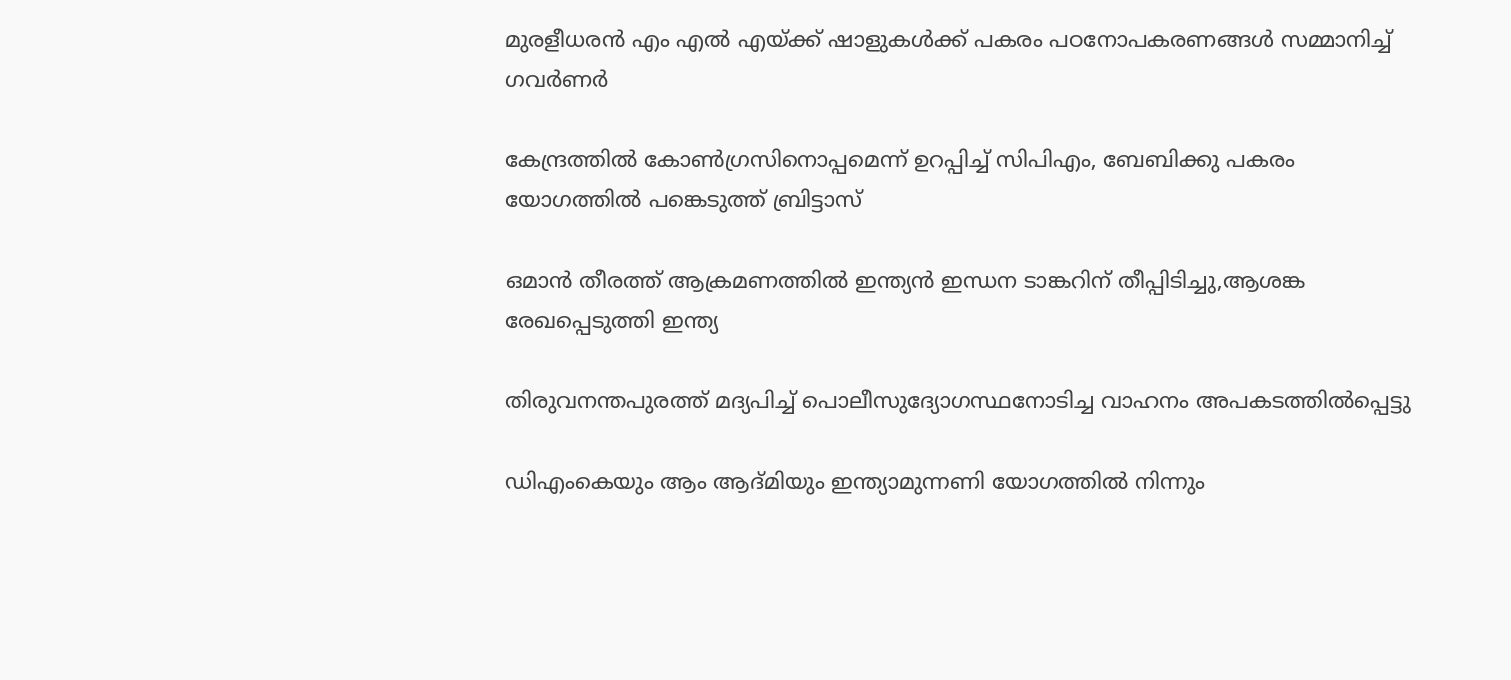മുരളീധരന്‍ എം എല്‍ എയ്‌ക്ക് ഷാളുകള്‍ക്ക് പകരം പഠനോപകരണങ്ങള്‍ സമ്മാനിച്ച് ഗവര്‍ണര്‍

കേന്ദ്രത്തില്‍ കോണ്‍ഗ്രസിനൊപ്പമെന്ന് ഉറപ്പിച്ച് സിപിഎം, ബേബിക്കു പകരം യോഗത്തില്‍ പങ്കെടുത്ത് ബ്രിട്ടാസ്

ഒമാന്‍ തീരത്ത് ആക്രമണത്തില്‍ ഇന്ത്യന്‍ ഇന്ധന ടാങ്കറിന് തീപ്പിടിച്ചു,ആശങ്ക രേഖപ്പെടുത്തി ഇന്ത്യ

തിരുവനന്തപുരത്ത് മദ്യപിച്ച് പൊലീസുദ്യോഗസ്ഥനോടിച്ച വാഹനം അപകടത്തില്‍പ്പെട്ടു

ഡിഎംകെയും ആം ആദ്മിയും ഇന്ത്യാമുന്നണി യോഗത്തില്‍ നിന്നും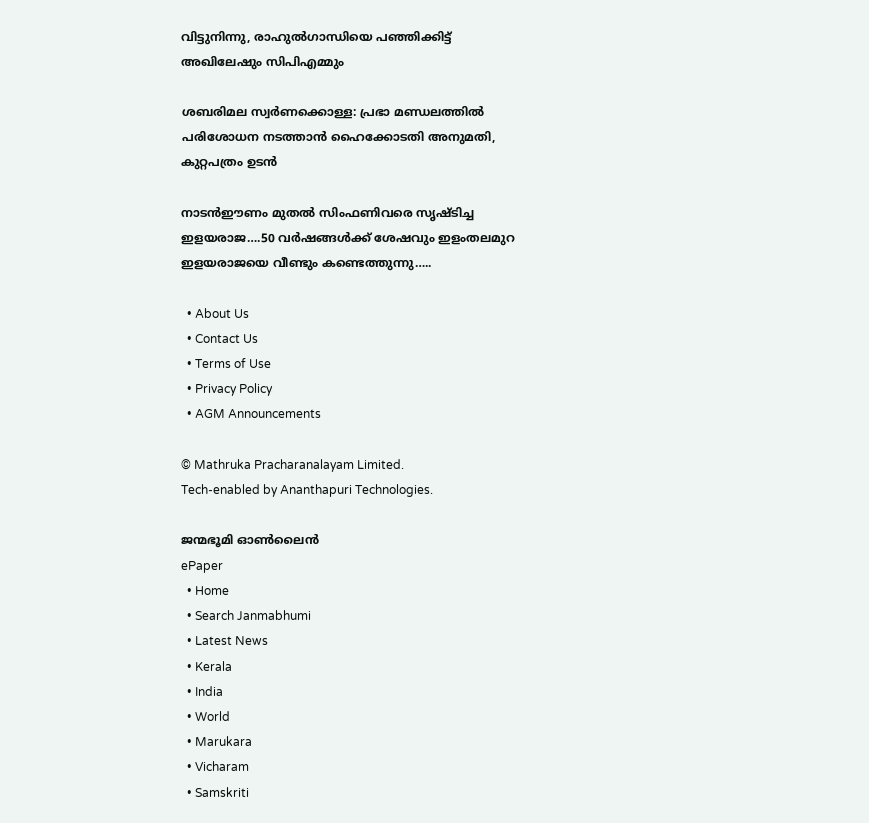വിട്ടുനിന്നു, രാഹുല്‍ഗാന്ധിയെ പഞ്ഞിക്കിട്ട് അഖിലേഷും സിപിഎമ്മും

ശബരിമല സ്വര്‍ണക്കൊള്ള: പ്രഭാ മണ്ഡലത്തില്‍ പരിശോധന നടത്താന്‍ ഹൈക്കോടതി അനുമതി, കുറ്റപത്രം ഉടന്‍

നാടന്‍ഈണം മുതല്‍ സിംഫണിവരെ സൃഷ്ടിച്ച ഇളയരാജ….50 വര്‍ഷങ്ങള്‍ക്ക് ശേഷവും ഇളംതലമുറ ഇളയരാജയെ വീണ്ടും കണ്ടെത്തുന്നു…..

  • About Us
  • Contact Us
  • Terms of Use
  • Privacy Policy
  • AGM Announcements

© Mathruka Pracharanalayam Limited.
Tech-enabled by Ananthapuri Technologies.

ജന്മഭൂമി ഓണ്‍ലൈന്‍
ePaper
  • Home
  • Search Janmabhumi
  • Latest News
  • Kerala
  • India
  • World
  • Marukara
  • Vicharam
  • Samskriti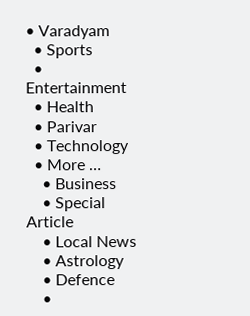• Varadyam
  • Sports
  • Entertainment
  • Health
  • Parivar
  • Technology
  • More …
    • Business
    • Special Article
    • Local News
    • Astrology
    • Defence
    •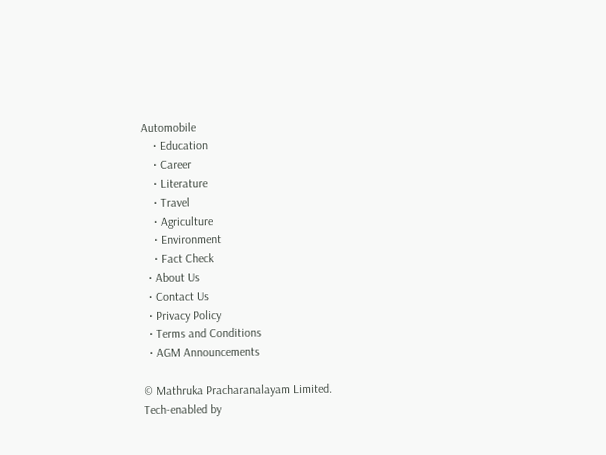Automobile
    • Education
    • Career
    • Literature
    • Travel
    • Agriculture
    • Environment
    • Fact Check
  • About Us
  • Contact Us
  • Privacy Policy
  • Terms and Conditions
  • AGM Announcements

© Mathruka Pracharanalayam Limited.
Tech-enabled by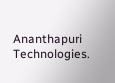Ananthapuri Technologies.